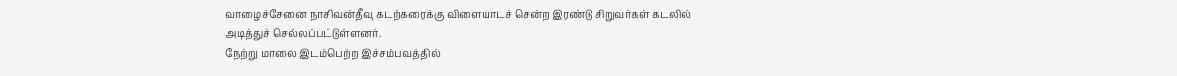வாழைச்சேனை நாசிவன்தீவு கடற்கரைக்கு விளையாடச் சென்ற இரண்டு சிறுவர்கள் கடலில் அடித்துச் செல்லப்பட்டுள்ளனர்.
நேற்று மாலை இடம்பெற்ற இச்சம்பவத்தில்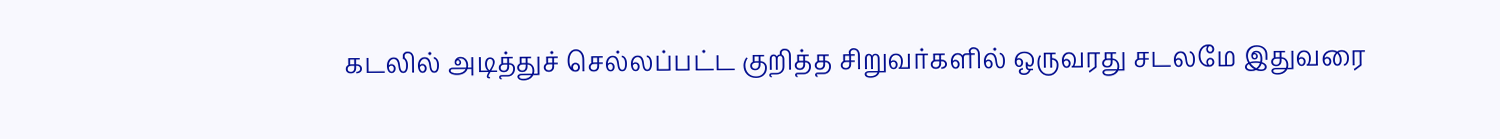கடலில் அடித்துச் செல்லப்பட்ட குறித்த சிறுவர்களில் ஒருவரது சடலமே இதுவரை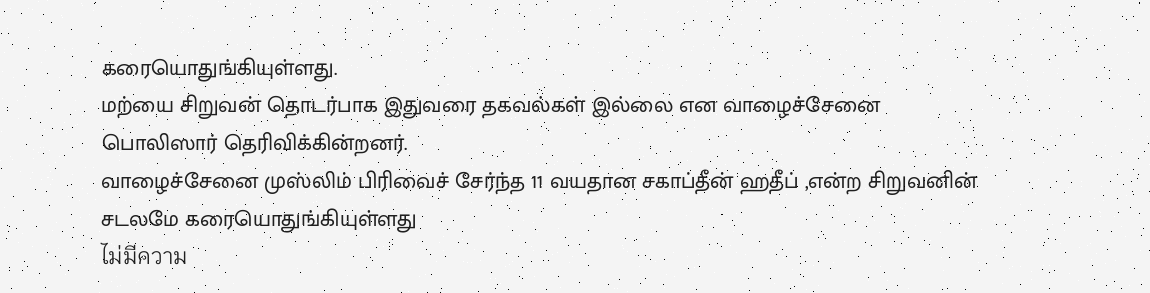கரையொதுங்கியுள்ளது.
மற்யை சிறுவன் தொடர்பாக இதுவரை தகவல்கள் இல்லை என வாழைச்சேனை பொலிஸார் தெரிவிக்கின்றனர்.
வாழைச்சேனை முஸ்லிம் பிரிவைச் சேர்ந்த 11 வயதான சகாப்தீன் ஹதீப் ,என்ற சிறுவனின் சடலமே கரையொதுங்கியுள்ளது
ไม่มีความ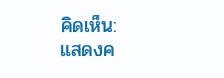คิดเห็น:
แสดงค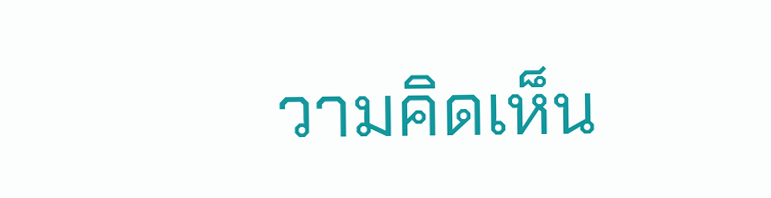วามคิดเห็น